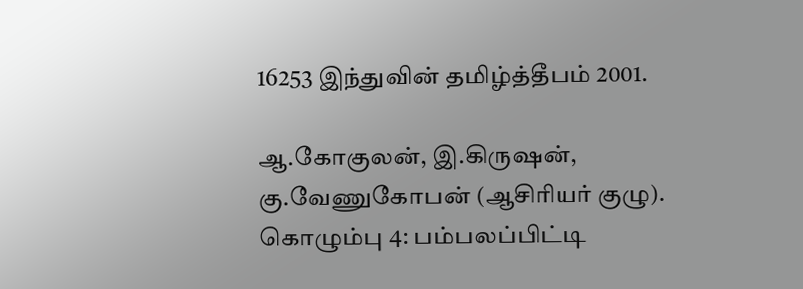16253 இந்துவின் தமிழ்த்தீபம் 2001.

ஆ.கோகுலன், இ.கிருஷன், கு.வேணுகோபன் (ஆசிரியர் குழு). கொழும்பு 4: பம்பலப்பிட்டி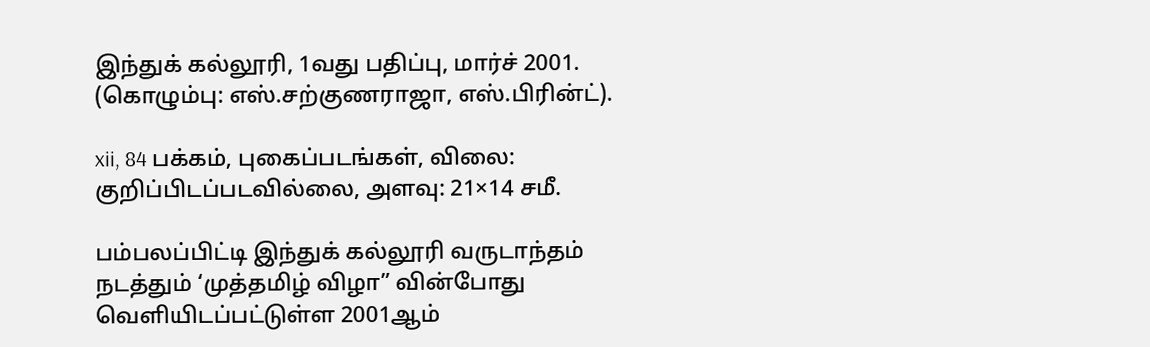இந்துக் கல்லூரி, 1வது பதிப்பு, மார்ச் 2001. (கொழும்பு: எஸ்.சற்குணராஜா, எஸ்.பிரின்ட்).

xii, 84 பக்கம், புகைப்படங்கள், விலை: குறிப்பிடப்படவில்லை, அளவு: 21×14 சமீ.

பம்பலப்பிட்டி இந்துக் கல்லூரி வருடாந்தம் நடத்தும் ‘முத்தமிழ் விழா” வின்போது வெளியிடப்பட்டுள்ள 2001ஆம்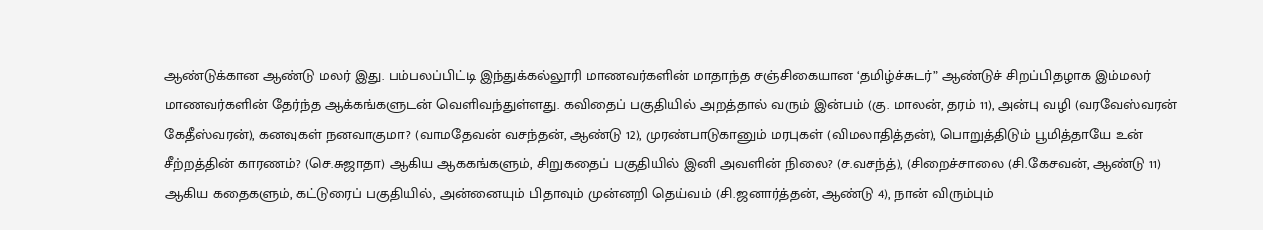ஆண்டுக்கான ஆண்டு மலர் இது. பம்பலப்பிட்டி இந்துக்கல்லூரி மாணவர்களின் மாதாந்த சஞ்சிகையான ‘தமிழ்ச்சுடர்” ஆண்டுச் சிறப்பிதழாக இம்மலர் மாணவர்களின் தேர்ந்த ஆக்கங்களுடன் வெளிவந்துள்ளது. கவிதைப் பகுதியில் அறத்தால் வரும் இன்பம் (கு. மாலன், தரம் 11), அன்பு வழி (வரவேஸ்வரன் கேதீஸ்வரன்), கனவுகள் நனவாகுமா? (வாமதேவன் வசந்தன், ஆண்டு 12), முரண்பாடுகானும் மரபுகள் (விமலாதித்தன்), பொறுத்திடும் பூமித்தாயே உன் சீற்றத்தின் காரணம்? (செ.சுஜாதா) ஆகிய ஆககங்களும், சிறுகதைப் பகுதியில் இனி அவளின் நிலை? (ச.வசந்த்), (சிறைச்சாலை (சி.கேசவன், ஆண்டு 11) ஆகிய கதைகளும், கட்டுரைப் பகுதியில், அன்னையும் பிதாவும் முன்னறி தெய்வம் (சி.ஜனார்த்தன், ஆண்டு 4), நான் விரும்பும்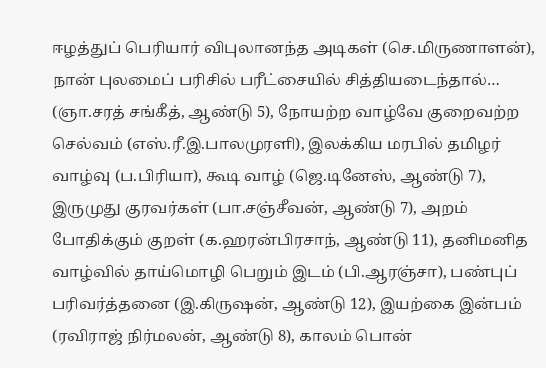ஈழத்துப் பெரியார் விபுலானந்த அடிகள் (செ.மிருணாளன்), நான் புலமைப் பரிசில் பரீட்சையில் சித்தியடைந்தால்… (ஞா.சரத் சங்கீத், ஆண்டு 5), நோயற்ற வாழ்வே குறைவற்ற செல்வம் (எஸ்.ரீ.இ.பாலமுரளி), இலக்கிய மரபில் தமிழர் வாழ்வு (ப.பிரியா), கூடி வாழ் (ஜெ.டினேஸ், ஆண்டு 7), இருமுது குரவர்கள் (பா.சஞ்சீவன், ஆண்டு 7), அறம் போதிக்கும் குறள் (க.ஹரன்பிரசாந், ஆண்டு 11), தனிமனித வாழ்வில் தாய்மொழி பெறும் இடம் (பி.ஆரஞ்சா), பண்புப் பரிவர்த்தனை (இ.கிருஷன், ஆண்டு 12), இயற்கை இன்பம் (ரவிராஜ் நிர்மலன், ஆண்டு 8), காலம் பொன்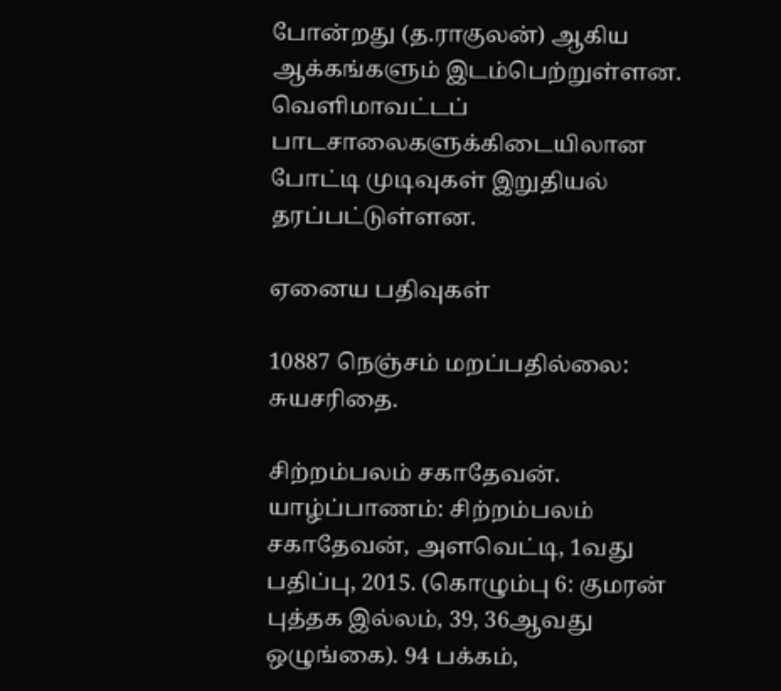போன்றது (த.ராகுலன்) ஆகிய ஆக்கங்களும் இடம்பெற்றுள்ளன. வெளிமாவட்டப் பாடசாலைகளுக்கிடையிலான போட்டி முடிவுகள் இறுதியல் தரப்பட்டுள்ளன.

ஏனைய பதிவுகள்

10887 நெஞ்சம் மறப்பதில்லை: சுயசரிதை.

சிற்றம்பலம் சகாதேவன். யாழ்ப்பாணம்: சிற்றம்பலம் சகாதேவன், அளவெட்டி, 1வது பதிப்பு, 2015. (கொழும்பு 6: குமரன் புத்தக இல்லம், 39, 36ஆவது ஒழுங்கை). 94 பக்கம்,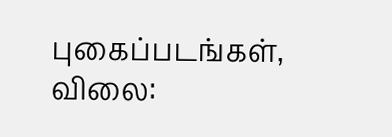புகைப்படங்கள், விலை: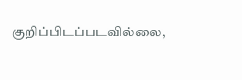குறிப்பிடப்படவில்லை,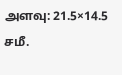அளவு: 21.5×14.5 சமீ.